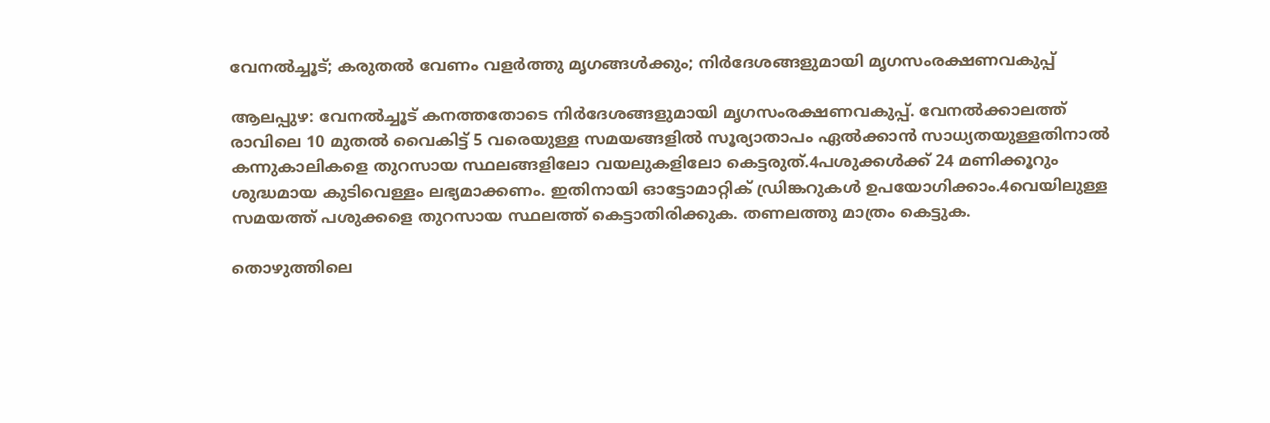വേനല്‍ച്ചൂട്; കരുതല്‍ വേണം വളര്‍ത്തു മൃഗങ്ങള്‍ക്കും; നിര്‍ദേശങ്ങളുമായി മൃഗസംരക്ഷണവകുപ്പ്

ആലപ്പുഴ: വേനൽച്ചൂട് കനത്തതോടെ നിർദേശങ്ങളുമായി മൃഗസംരക്ഷണവകുപ്പ്. വേനൽക്കാലത്ത് രാവിലെ 10 മുതൽ വൈകിട്ട് 5 വരെയുള്ള സമയങ്ങളിൽ സൂര്യാതാപം ഏൽക്കാൻ സാധ്യതയുള്ളതിനാൽ കന്നുകാലികളെ തുറസായ സ്ഥലങ്ങളിലോ വയലുകളിലോ കെട്ടരുത്.4പശുക്കൾക്ക് 24 മണിക്കൂറും ശുദ്ധമായ കുടിവെള്ളം ലഭ്യമാക്കണം. ഇതിനായി ഓട്ടോമാറ്റിക് ഡ്രിങ്കറുകൾ ഉപയോഗിക്കാം.4വെയിലുള്ള സമയത്ത് പശുക്കളെ തുറസായ സ്ഥലത്ത് കെട്ടാതിരിക്കുക. തണലത്തു മാത്രം കെട്ടുക.

തൊഴുത്തിലെ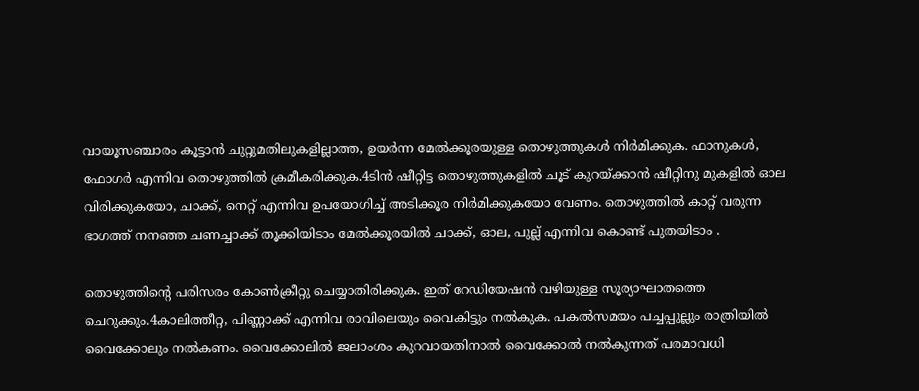വായൂസഞ്ചാരം കൂട്ടാൻ ചുറ്റുമതിലുകളില്ലാത്ത, ഉയർന്ന മേൽക്കൂരയുള്ള തൊഴുത്തുകൾ നിർമിക്കുക. ഫാനുകൾ, ഫോഗർ എന്നിവ തൊഴുത്തിൽ ക്രമീകരിക്കുക.4ടിൻ ഷീറ്റിട്ട തൊഴുത്തുകളിൽ ചൂട് കുറയ്ക്കാൻ ഷീറ്റിനു മുകളിൽ ഓല വിരിക്കുകയോ, ചാക്ക്, നെറ്റ് എന്നിവ ഉപയോഗിച്ച് അടിക്കൂര നിർമിക്കുകയോ വേണം. തൊഴുത്തിൽ കാറ്റ് വരുന്ന ഭാഗത്ത് നനഞ്ഞ ചണച്ചാക്ക് തൂക്കിയിടാം മേൽക്കൂരയിൽ ചാക്ക്, ഓല, പുല്ല് എന്നിവ കൊണ്ട് പുതയിടാം .

തൊഴുത്തിന്‍റെ പരിസരം കോൺക്രീറ്റു ചെയ്യാതിരിക്കുക. ഇത് റേഡിയേഷൻ വഴിയുള്ള സൂര്യാഘാതത്തെ ചെറുക്കും.4കാലിത്തീറ്റ, പിണ്ണാക്ക് എന്നിവ രാവിലെയും വൈകിട്ടും നൽകുക. പകൽസമയം പച്ചപ്പുല്ലും രാത്രിയിൽ വൈക്കോലും നൽകണം. വൈക്കോലിൽ ജലാംശം കുറവായതിനാൽ വൈക്കോൽ നൽകുന്നത് പരമാവധി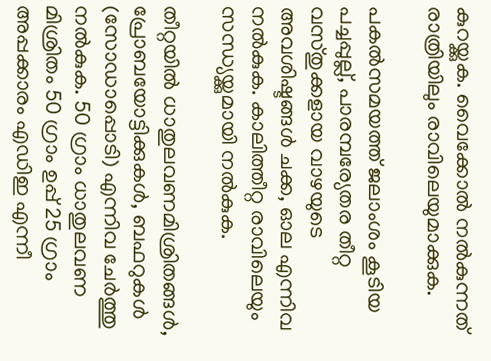കുറയ്ക്കുക. വൈക്കോൽ നൽകുന്നത് രാത്രിയിലും രാവിലെയുമാക്കുക.

പകൽസമയത്ത് ജലാംശം കൂടിയ പച്ചപ്പുല്ല്, പാരമ്പര്യേതര തീറ്റ വസ്തുക്കളായ വാഴയുടെ അവശിഷ്ടങ്ങൾ ചക്ക, ഓല എന്നിവ നൽകുക. കാലിത്തീറ്റ രാവിലെയും സന്ധ്യയ്ക്കുമായി നൽകുക.

തീറ്റയിൽ ധാതുലവണമിശ്രിതങ്ങൾ, പ്രോബയോട്ടിക്കുകൾ, ബഫറുകൾ (സോഡാപ്പൊടി) എന്നിവ ചേർത്തു നൽകുക. 50 ഗ്രാം ധാതുലവണ മിശ്രിതം 50 ഗ്രാം ഉപ്പ് 25 ഗ്രാം അപ്പക്കാരം എഡിഇ എന്നീ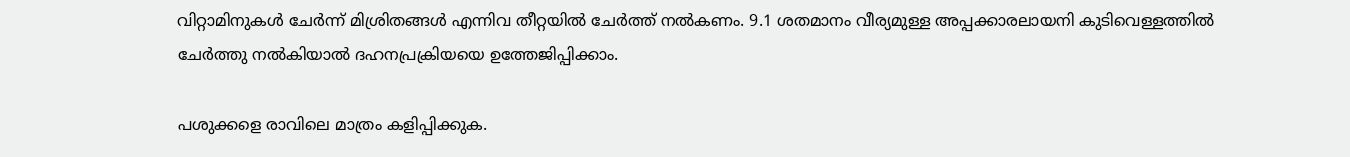വിറ്റാമിനുകൾ ചേർന്ന് മിശ്രിതങ്ങൾ എന്നിവ തീറ്റയിൽ ചേർത്ത് നൽകണം. 9.1 ശതമാനം വീര്യമുള്ള അപ്പക്കാരലായനി കുടിവെള്ളത്തിൽ ചേർത്തു നൽകിയാൽ ദഹനപ്രക്രിയയെ ഉത്തേജിപ്പിക്കാം.

പശുക്കളെ രാവിലെ മാത്രം കളിപ്പിക്കുക.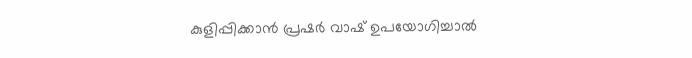കുളിപ്പിക്കാൻ പ്രഷർ വാഷ് ഉപയോഗിച്ചാൽ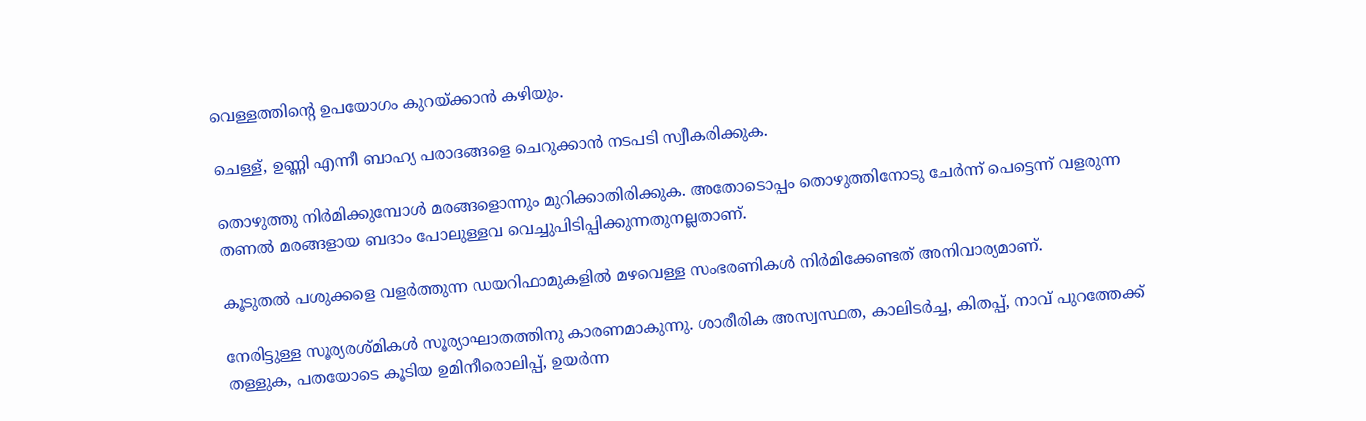വെള്ളത്തിന്‍റെ ഉപയോഗം കുറയ്ക്കാൻ കഴിയും.

ചെള്ള്, ഉണ്ണി എന്നീ ബാഹ്യ പരാദങ്ങളെ ചെറുക്കാൻ നടപടി സ്വീകരിക്കുക.

തൊഴുത്തു നിർമിക്കുമ്പോൾ മരങ്ങളൊന്നും മുറിക്കാതിരിക്കുക. അതോടൊപ്പം തൊഴുത്തിനോടു ചേർന്ന് പെട്ടെന്ന് വളരുന്ന തണൽ മരങ്ങളായ ബദാം പോലുള്ളവ വെച്ചുപിടിപ്പിക്കുന്നതുനല്ലതാണ്.

കൂടുതൽ പശുക്കളെ വളർത്തുന്ന ഡയറിഫാമുകളിൽ മഴവെള്ള സംഭരണികൾ നിർമിക്കേണ്ടത് അനിവാര്യമാണ്.

നേരിട്ടുള്ള സൂര്യരശ്മികൾ സൂര്യാഘാതത്തിനു കാരണമാകുന്നു. ശാരീരിക അസ്വസ്ഥത, കാലിടർച്ച, കിതപ്പ്, നാവ് പുറത്തേക്ക് തള്ളുക, പതയോടെ കൂടിയ ഉമിനീരൊലിപ്പ്, ഉയർന്ന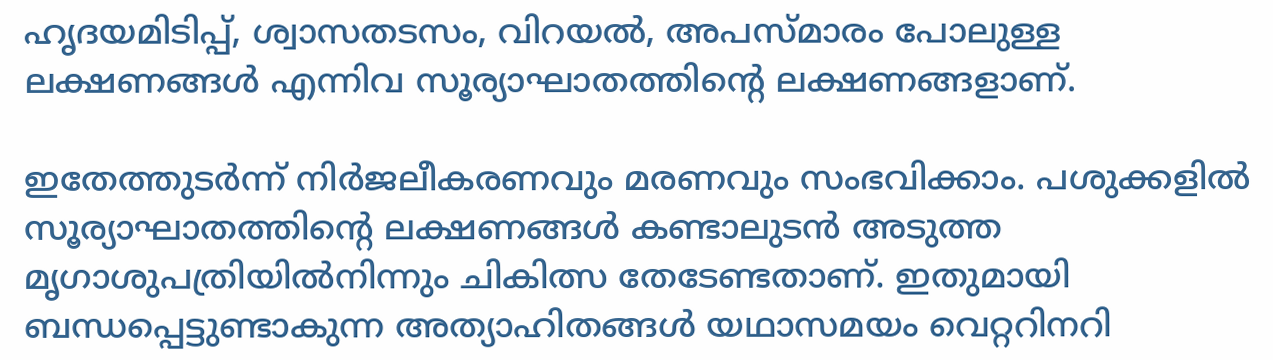ഹൃദയമിടിപ്പ്, ശ്വാസതടസം, വിറയൽ, അപസ്മാരം പോലുള്ള ലക്ഷണങ്ങൾ എന്നിവ സൂര്യാഘാതത്തിന്‍റെ ലക്ഷണങ്ങളാണ്.

ഇതേത്തുടർന്ന് നിർജലീകരണവും മരണവും സംഭവിക്കാം. പശുക്കളിൽ സൂര്യാഘാതത്തിന്‍റെ ലക്ഷണങ്ങൾ കണ്ടാലുടൻ അടുത്ത മൃഗാശുപത്രിയിൽനിന്നും ചികിത്സ തേടേണ്ടതാണ്. ഇതുമായി ബന്ധപ്പെട്ടുണ്ടാകുന്ന അത്യാഹിതങ്ങൾ യഥാസമയം വെറ്ററിനറി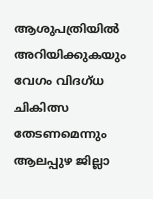ആശുപത്രിയിൽ അറിയിക്കുകയും വേഗം വിദഗ്‌ധ ചികിത്സ തേടണമെന്നും ആലപ്പുഴ ജില്ലാ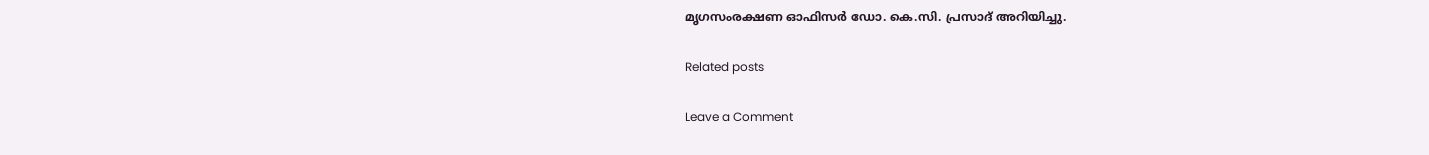മൃഗസംരക്ഷണ ഓഫിസർ ഡോ. കെ.സി. പ്രസാദ് അറിയിച്ചു.

Related posts

Leave a Comment